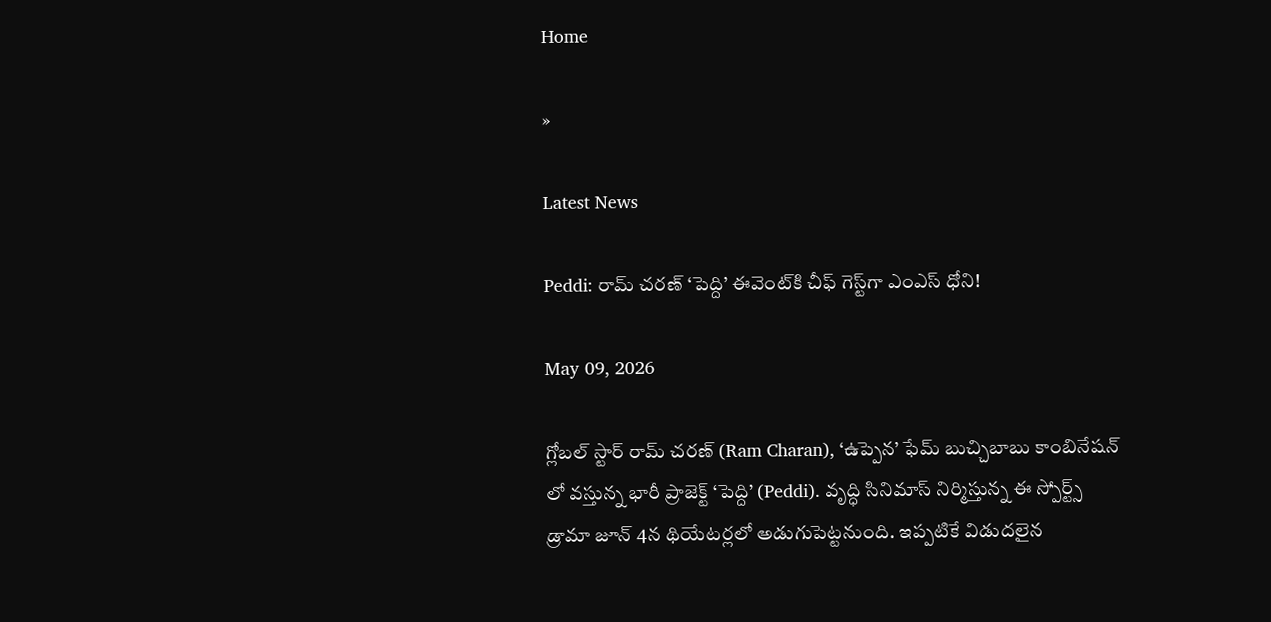Home

»

Latest News

Peddi: రామ్ చరణ్ ‘పెద్ది’ ఈవెంట్‌కి చీఫ్ గెస్ట్‌గా ఎంఎస్ ధోని!

May 09, 2026

గ్లోబల్ స్టార్ రామ్ చరణ్ (Ram Charan), ‘ఉప్పెన’ ఫేమ్ బుచ్చిబాబు కాంబినేషన్ లో వస్తున్న భారీ ప్రాజెక్ట్ ‘పెద్ది’ (Peddi). వృద్ధి సినిమాస్ నిర్మిస్తున్న ఈ స్పోర్ట్స్ డ్రామా జూన్ 4న థియేటర్లలో అడుగుపెట్టనుంది. ఇప్పటికే విడుదలైన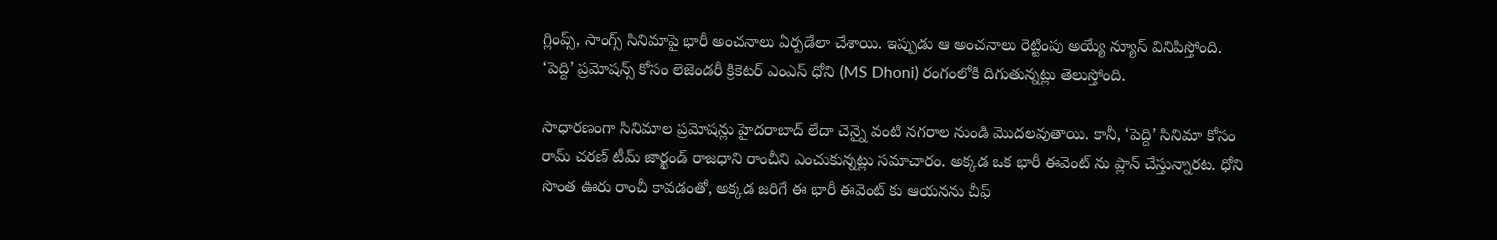గ్లింప్స్, సాంగ్స్ సినిమాపై భారీ అంచనాలు ఏర్పడేలా చేశాయి. ఇప్పుడు ఆ అంచనాలు రెట్టింపు అయ్యే న్యూస్ వినిపిస్తోంది. ‘పెద్ది’ ప్రమోషన్స్ కోసం లెజెండరీ క్రికెటర్ ఎంఎస్ ధోని (MS Dhoni) రంగంలోకి దిగుతున్నట్లు తెలుస్తోంది.

సాధారణంగా సినిమాల ప్రమోషన్లు హైదరాబాద్ లేదా చెన్నై వంటి నగరాల నుండి మొదలవుతాయి. కానీ, ‘పెద్ది’ సినిమా కోసం రామ్ చరణ్ టీమ్ జార్ఖండ్ రాజధాని రాంచీని ఎంచుకున్నట్లు సమాచారం. అక్కడ ఒక భారీ ఈవెంట్‌ ను ప్లాన్ చేస్తున్నారట. ధోని సొంత ఊరు రాంచీ కావడంతో, అక్కడ జరిగే ఈ భారీ ఈవెంట్‌ కు ఆయనను చీఫ్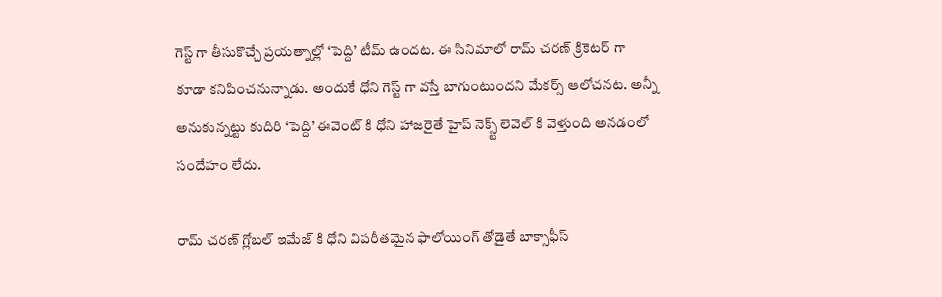గెస్ట్ గా తీసుకొచ్చే ప్రయత్నాల్లో ‘పెద్ది’ టీమ్ ఉందట. ఈ సినిమాలో రామ్ చరణ్ క్రికెటర్ గా కూడా కనిపించనున్నాడు. అందుకే ధోని గెస్ట్ గా వస్తే బాగుంటుందని మేకర్స్ ఆలోచనట. అన్నీ అనుకున్నట్టు కుదిరి ‘పెద్ది’ ఈవెంట్ కి ధోని హాజరైతే హైప్ నెక్స్ట్ లెవెల్ కి వెళ్తుంది అనడంలో సందేహం లేదు.

రామ్ చరణ్ గ్లోబల్ ఇమేజ్ కి ధోని విపరీతమైన ఫాలోయింగ్ తోడైతే బాక్సాఫీస్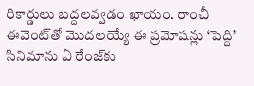రికార్డులు బద్దలవ్వడం ఖాయం. రాంచీ ఈవెంట్‌తో మొదలయ్యే ఈ ప్రమోషన్లు ‘పెద్ది’ సినిమాను ఏ రేంజ్‌కు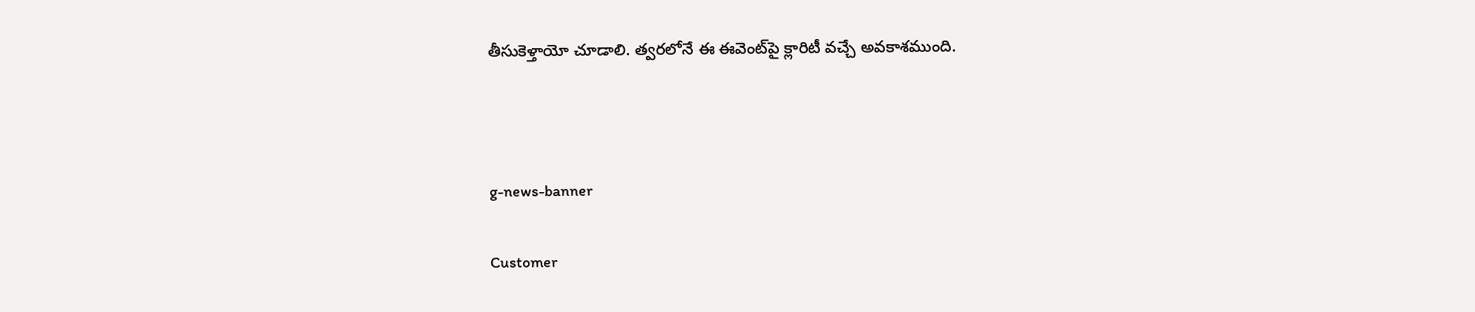తీసుకెళ్తాయో చూడాలి. త్వరలోనే ఈ ఈవెంట్‌పై క్లారిటీ వచ్చే అవకాశముంది.



g-news-banner

Customer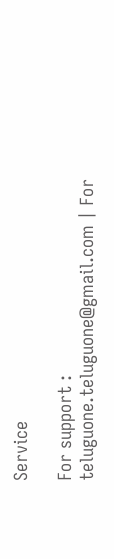Service

For support : teluguone.teluguone@gmail.com | For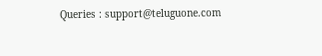Queries : support@teluguone.com